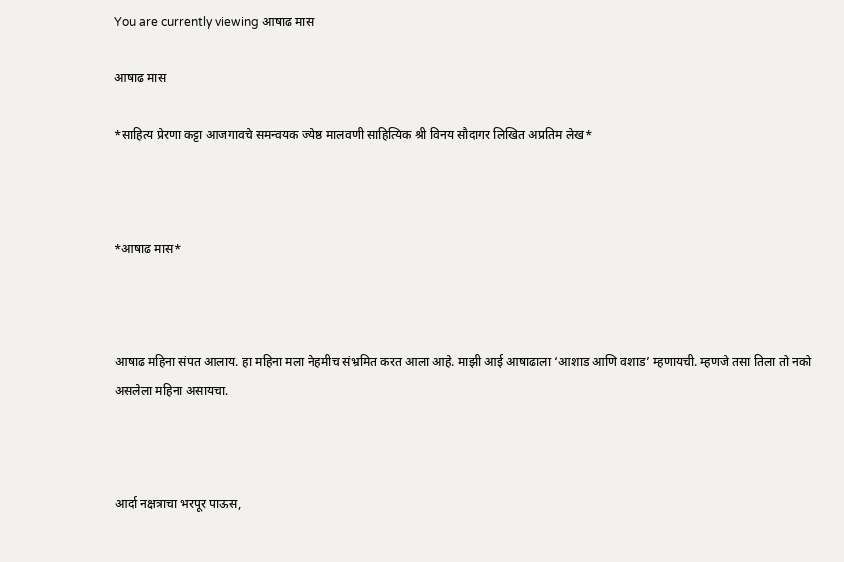You are currently viewing आषाढ मास

आषाढ मास

*साहित्य प्रेरणा कट्टा आजगावचे समन्वयक ज्येष्ठ मालवणी साहित्यिक श्री विनय सौदागर लिखित अप्रतिम लेख*



*आषाढ मास*



आषाढ महिना संपत आलाय. हा महिना मला नेहमीच संभ्रमित करत आला आहे. माझी आई आषाढाला ‘आशाड आणि वशाड’ म्हणायची. म्हणजे तसा तिला तो नको असलेला महिना असायचा.



आर्दा नक्षत्राचा भरपूर पाऊस,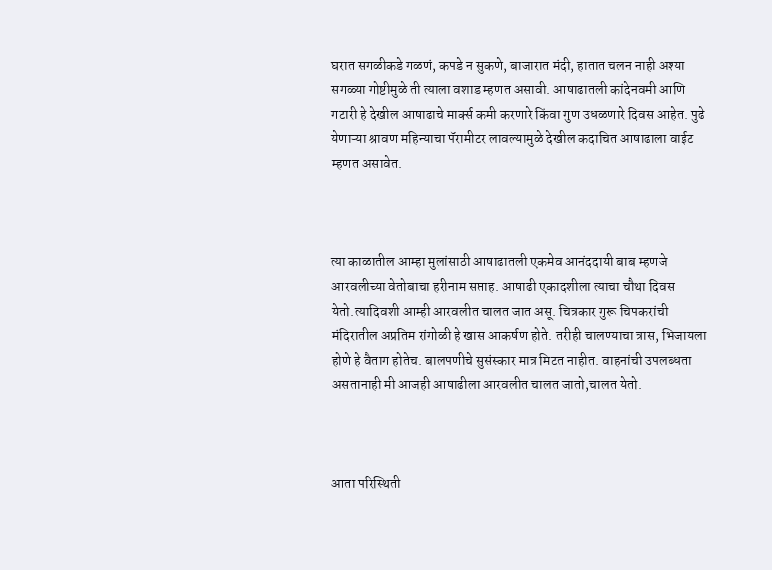घरात सगळीकडे गळणं, कपडे न सुकणे, बाजारात मंदी, हातात चलन नाही अश्या सगळ्या गोष्टीमुळे ती त्याला वशाड म्हणत असावी. आषाढातली कांदेनवमी आणि गटारी हे देखील आषाढाचे मार्क्स कमी करणारे किंवा गुण उधळणारे दिवस आहेत. पुढे येणाऱ्या श्रावण महिन्याचा पॅरामीटर लावल्यामुळे देखील कदाचित आषाढाला वाईट म्हणत असावेत.



त्या काळातील आम्हा मुलांसाठी आषाढातली एकमेव आनंददायी बाब म्हणजे आरवलीच्या वेतोबाचा हरीनाम सप्ताह. आषाढी एकादशीला त्याचा चौथा दिवस येतो.त्यादिवशी आम्ही आरवलीत चालत जात असू. चित्रकार गुरू चिपकरांची मंदिरातील अप्रतिम रांगोळी हे खास आकर्षण होते. तरीही चालण्याचा त्रास, भिजायला होणे हे वैताग होतेच. बालपणीचे सुसंस्कार मात्र मिटत नाहीत. वाहनांची उपलब्धता असतानाही मी आजही आषाढीला आरवलीत चालत जातो,चालत येतो.



आता परिस्थिती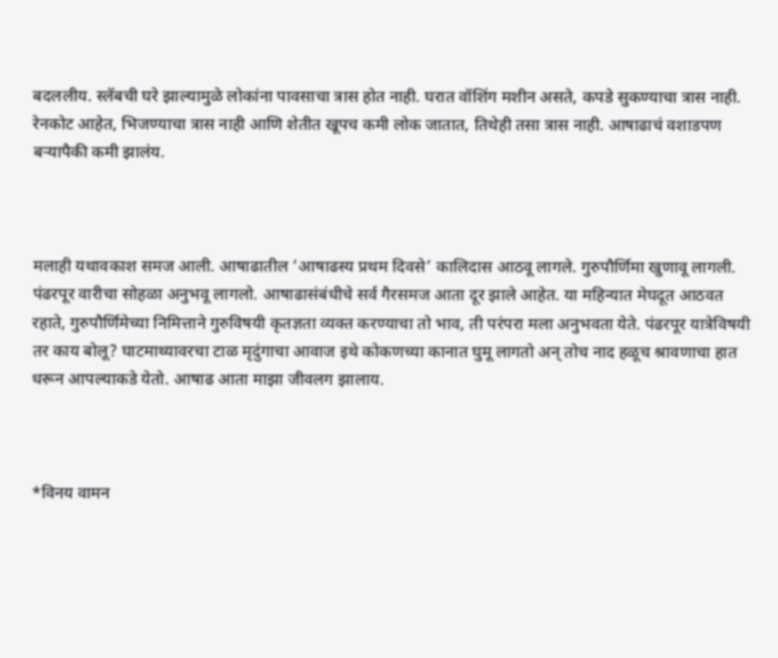बदललीय. स्लॅबची घरे झाल्यामुळे लोकांना पावसाचा त्रास होत नाही. घरात वॉशिंग मशीन असते, कपडे सुकण्याचा त्रास नाही. रेनकोट आहेत, भिजण्याचा त्रास नाही आणि शेतीत खूपच कमी लोक जातात, तिथेही तसा त्रास नाही. आषाढाचं वशाडपण बर्‍यापैकी कमी झालंय.



मलाही यथावकाश समज आली. आषाढातील ‘आषाढस्य प्रथम दिवसे’ कालिदास आठवू लागले. गुरुपौर्णिमा खुणावू लागली. पंढरपूर वारीचा सोहळा अनुभवू लागलो. आषाढासंबंधीचे सर्व गैरसमज आता दूर झाले आहेत. या महिन्यात मेघदूत आठवत रहाते, गुरुपौर्णिमेच्या निमित्ताने गुरुविषयी कृतज्ञता व्यक्त करण्याचा तो भाव, ती परंपरा मला अनुभवता येते. पंढरपूर यात्रेविषयी तर काय बोलू? घाटमाथ्यावरचा टाळ मृदुंगाचा आवाज इथे कोकणच्या कानात घुमू लागतो अन् तोच नाद हळूच श्रावणाचा हात धरून आपल्याकडे येतो. आषाढ आता माझा जीवलग झालाय.



*विनय वामन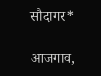सौदागर*

आजगाव,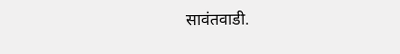सावंतवाडी.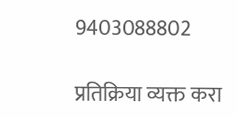9403088802

प्रतिक्रिया व्यक्त करा